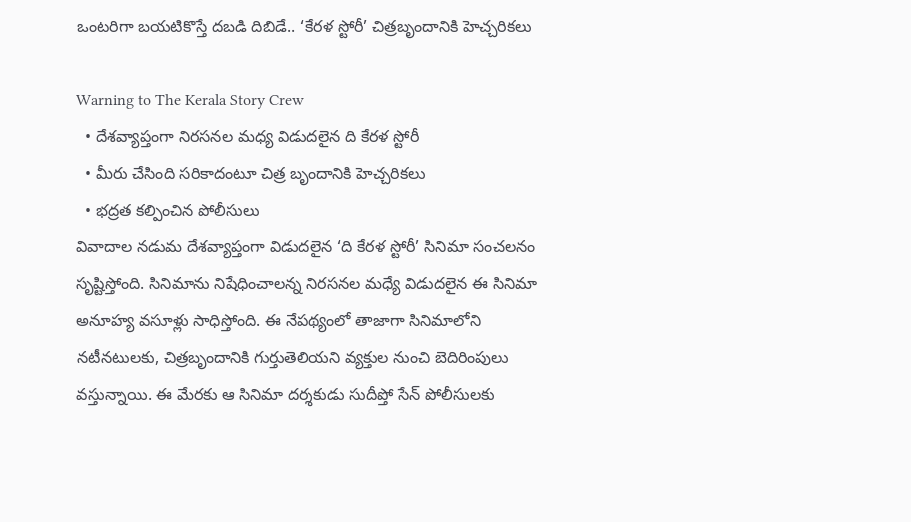ఒంటరిగా బయటికొస్తే దబడి దిబిడే.. ‘కేరళ స్టోరీ’ చిత్ర‌బృందానికి హెచ్చరికలు

Warning to The Kerala Story Crew
  • దేశ‌వ్యాప్తంగా నిర‌స‌న‌ల మ‌ధ్య విడుద‌లైన ది కేర‌ళ స్టోరీ
  • మీరు చేసింది స‌రికాదంటూ చిత్ర బృందానికి హెచ్చ‌రిక‌లు
  • భ‌ద్ర‌త క‌ల్పించిన పోలీసులు
వివాదాల నడుమ దేశవ్యాప్తంగా విడుదలైన ‘ది కేరళ స్టోరీ’ సినిమా సంచలనం సృష్టిస్తోంది. సినిమాను నిషేధించాలన్న నిరసనల మధ్యే విడుదలైన ఈ సినిమా అనూహ్య వసూళ్లు సాధిస్తోంది. ఈ నేపథ్యంలో తాజాగా సినిమాలోని నటీనటులకు, చిత్ర‌బృందానికి గుర్తుతెలియని వ్యక్తుల నుంచి బెదిరింపులు వస్తున్నాయి. ఈ మేరకు ఆ సినిమా దర్శకుడు సుదీప్తో సేన్ పోలీసులకు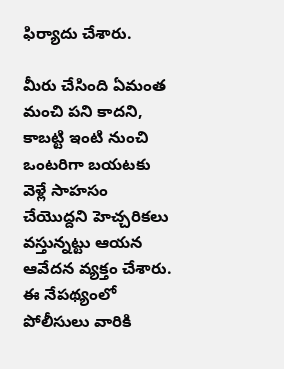ఫిర్యాదు చేశారు.

మీరు చేసింది ఏమంత మంచి పని కాదని, కాబట్టి ఇంటి నుంచి ఒంటరిగా బయటకు వెళ్లే సాహసం చేయొద్దని హెచ్చరికలు వస్తున్నట్టు ఆయన ఆవేదన వ్యక్తం చేశారు. ఈ నేపథ్యంలో పోలీసులు వారికి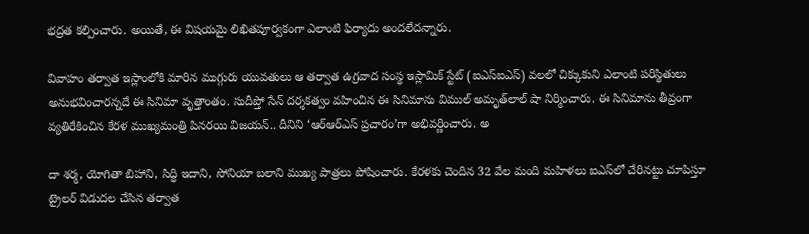భద్రత కల్పించారు. అయితే, ఈ విషయమై లిఖితపూర్వకంగా ఎలాంటి ఫిర్యాదు అందలేదన్నారు.

వివాహం తర్వాత ఇస్లాంలోకి మారిన ముగ్గురు యువతులు ఆ తర్వాత ఉగ్రవాద సంస్థ ఇస్లామిక్ స్టేట్ (ఐఎస్ఐఎస్) వలలో చిక్కుకుని ఎలాంటి పరిస్థితులు అనుభవించారన్నదే ఈ సినిమా వృత్తాంతం. సుదీప్తో సేన్ దర్శకత్వం వహించిన ఈ సినిమాను విముల్ అమృత్‌లాల్ షా నిర్మించారు. ఈ సినిమాను తీవ్రంగా వ్యతిరేకించిన కేరళ ముఖ్యమంత్రి పినరయి విజయన్.. దీనిని ‘ఆర్ఆర్ఎస్ ప్రచారం’గా అభివర్ణించారు. అ

దా శర్మ, యోగితా బిహాని, సిద్ధి ఇదాని, సోనియా బలాని ముఖ్య పాత్రలు పోషించారు. కేరళకు చెందిన 32 వేల మంది మహిళలు ఐఎస్‌లో చేరినట్టు చూపిస్తూ ట్రైలర్ విడుదల చేసిన తర్వాత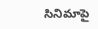సినిమాపై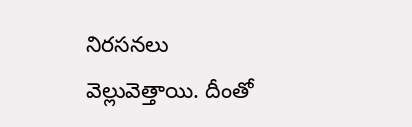నిరసనలు వెల్లువెత్తాయి. దీంతో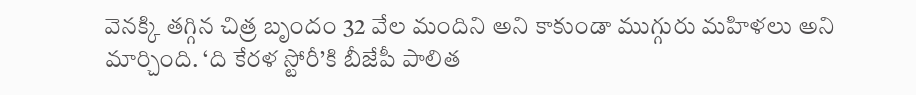వెనక్కి తగ్గిన చిత్ర బృందం 32 వేల మందిని అని కాకుండా ముగ్గురు మహిళలు అని మార్చింది. ‘ది కేరళ స్టోరీ’కి బీజేపీ పాలిత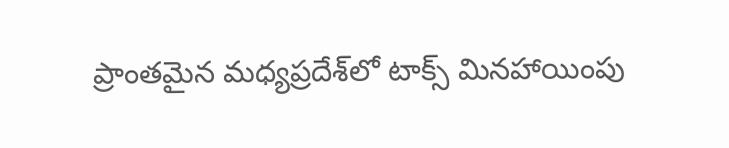ప్రాంతమైన మధ్యప్రదేశ్‌లో టాక్స్ మినహాయింపు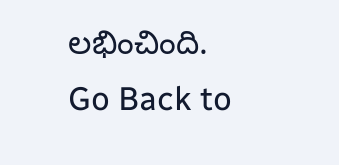లభించింది.
Go Back to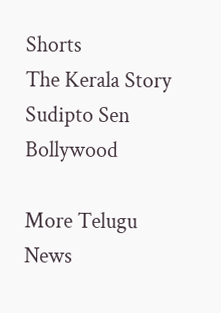Shorts
The Kerala Story
Sudipto Sen
Bollywood

More Telugu News